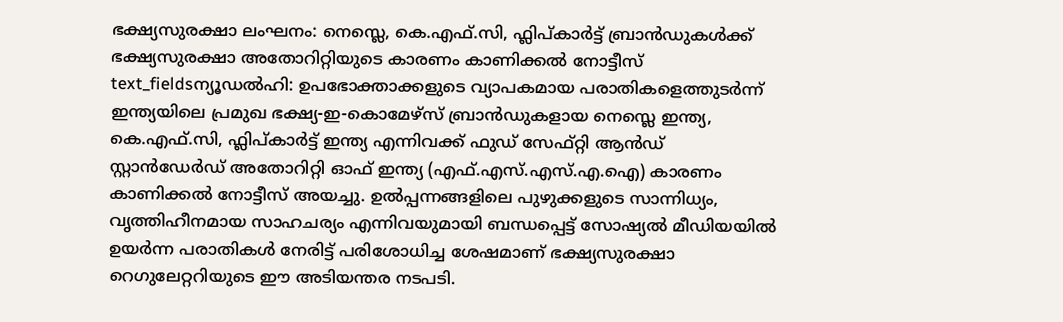ഭക്ഷ്യസുരക്ഷാ ലംഘനം: നെസ്ലെ, കെ.എഫ്.സി, ഫ്ലിപ്കാർട്ട് ബ്രാൻഡുകൾക്ക് ഭക്ഷ്യസുരക്ഷാ അതോറിറ്റിയുടെ കാരണം കാണിക്കൽ നോട്ടീസ്
text_fieldsന്യൂഡൽഹി: ഉപഭോക്താക്കളുടെ വ്യാപകമായ പരാതികളെത്തുടർന്ന് ഇന്ത്യയിലെ പ്രമുഖ ഭക്ഷ്യ-ഇ-കൊമേഴ്സ് ബ്രാൻഡുകളായ നെസ്ലെ ഇന്ത്യ, കെ.എഫ്.സി, ഫ്ലിപ്കാർട്ട് ഇന്ത്യ എന്നിവക്ക് ഫുഡ് സേഫ്റ്റി ആൻഡ് സ്റ്റാൻഡേർഡ് അതോറിറ്റി ഓഫ് ഇന്ത്യ (എഫ്.എസ്.എസ്.എ.ഐ) കാരണം കാണിക്കൽ നോട്ടീസ് അയച്ചു. ഉൽപ്പന്നങ്ങളിലെ പുഴുക്കളുടെ സാന്നിധ്യം, വൃത്തിഹീനമായ സാഹചര്യം എന്നിവയുമായി ബന്ധപ്പെട്ട് സോഷ്യൽ മീഡിയയിൽ ഉയർന്ന പരാതികൾ നേരിട്ട് പരിശോധിച്ച ശേഷമാണ് ഭക്ഷ്യസുരക്ഷാ റെഗുലേറ്ററിയുടെ ഈ അടിയന്തര നടപടി.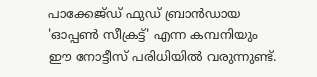പാക്കേജ്ഡ് ഫുഡ് ബ്രാൻഡായ 'ഓപ്പൺ സീക്രട്ട്' എന്ന കമ്പനിയും ഈ നോട്ടീസ് പരിധിയിൽ വരുന്നുണ്ട്.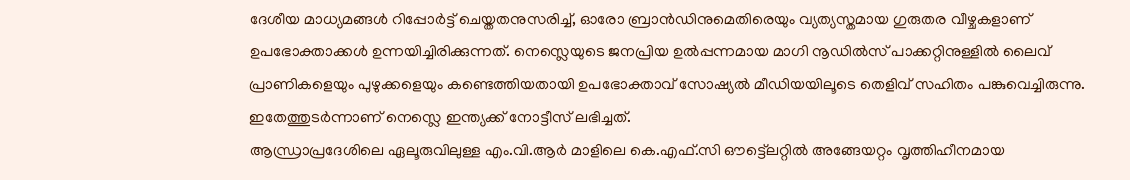ദേശീയ മാധ്യമങ്ങൾ റിപ്പോർട്ട് ചെയ്തതനുസരിച്ച്, ഓരോ ബ്രാൻഡിനുമെതിരെയും വ്യത്യസ്തമായ ഗുരുതര വീഴ്ചകളാണ് ഉപഭോക്താക്കൾ ഉന്നയിച്ചിരിക്കുന്നത്. നെസ്ലെയുടെ ജനപ്രിയ ഉൽപ്പന്നമായ മാഗി നൂഡിൽസ് പാക്കറ്റിനുള്ളിൽ ലൈവ് പ്രാണികളെയും പുഴുക്കളെയും കണ്ടെത്തിയതായി ഉപഭോക്താവ് സോഷ്യൽ മീഡിയയിലൂടെ തെളിവ് സഹിതം പങ്കുവെച്ചിരുന്നു. ഇതേത്തുടർന്നാണ് നെസ്ലെ ഇന്ത്യക്ക് നോട്ടീസ് ലഭിച്ചത്.
ആന്ധ്രാപ്രദേശിലെ ഏലൂരുവിലുള്ള എം.വി.ആർ മാളിലെ കെ.എഫ്.സി ഔട്ട്ലെറ്റിൽ അങ്ങേയറ്റം വൃത്തിഹീനമായ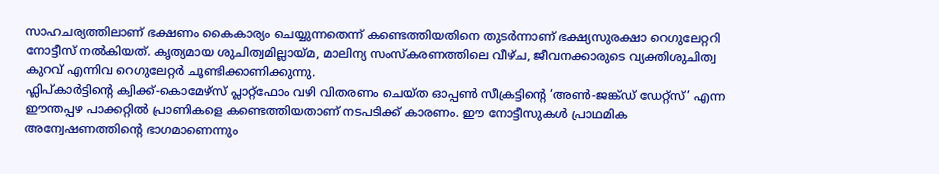സാഹചര്യത്തിലാണ് ഭക്ഷണം കൈകാര്യം ചെയ്യുന്നതെന്ന് കണ്ടെത്തിയതിനെ തുടർന്നാണ് ഭക്ഷ്യസുരക്ഷാ റെഗുലേറ്ററി നോട്ടീസ് നൽകിയത്. കൃത്യമായ ശുചിത്വമില്ലായ്മ, മാലിന്യ സംസ്കരണത്തിലെ വീഴ്ച, ജീവനക്കാരുടെ വ്യക്തിശുചിത്വ കുറവ് എന്നിവ റെഗുലേറ്റർ ചൂണ്ടിക്കാണിക്കുന്നു.
ഫ്ലിപ്കാർട്ടിന്റെ ക്വിക്ക്-കൊമേഴ്സ് പ്ലാറ്റ്ഫോം വഴി വിതരണം ചെയ്ത ഓപ്പൺ സീക്രട്ടിന്റെ ‘അൺ-ജങ്ക്ഡ് ഡേറ്റ്സ്’ എന്ന ഈന്തപ്പഴ പാക്കറ്റിൽ പ്രാണികളെ കണ്ടെത്തിയതാണ് നടപടിക്ക് കാരണം. ഈ നോട്ടീസുകൾ പ്രാഥമിക അന്വേഷണത്തിന്റെ ഭാഗമാണെന്നും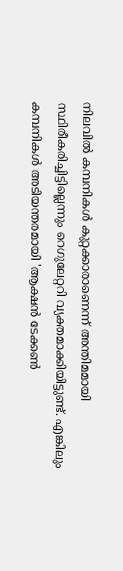നിലവിൽ കമ്പനികൾ കുറ്റക്കാരാണെന്ന് അന്തിമമായി സ്ഥിരീകരിച്ചിട്ടില്ലെന്നും റെഗുലേറ്ററി വ്യക്തമാക്കിയിട്ടുണ്ട്. എങ്കിലും കമ്പനികൾ അടിയന്തരമായി 'ആക്ഷൻ ടേക്കൺ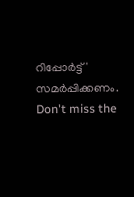റിപ്പോർട്ട്' സമർപ്പിക്കണം.
Don't miss the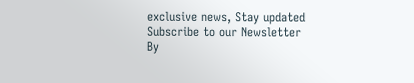exclusive news, Stay updated
Subscribe to our Newsletter
By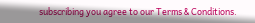subscribing you agree to our Terms & Conditions.